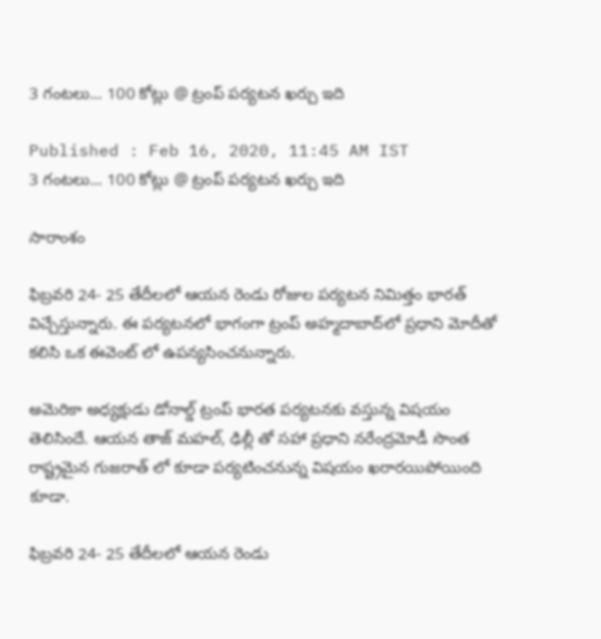3 గంటలు... 100 కోట్లు @ ట్రంప్ పర్యటన ఖర్చు ఇది

Published : Feb 16, 2020, 11:45 AM IST
3 గంటలు... 100 కోట్లు @ ట్రంప్ పర్యటన ఖర్చు ఇది

సారాంశం

ఫిబ్రవరి 24- 25 తేదీలలో ఆయన రెండు రోజుల పర్యటన నిమిత్తం భారత్ విచ్చేస్తున్నారు. ఈ పర్యటనలో భాగంగా ట్రంప్ అహ్మదాబాద్‌లో ప్రధాని మోదీతో కలిసి ఒక ఈవెంట్ లో ఉపన్యసించనున్నారు.

అమెరికా అధ్యక్షుడు డోనాల్డ్‌ ట్రంప్‌ భారత పర్యటనకు వస్తున్న విషయం తెలిసిందే. ఆయన తాజ్ మహల్, ఢిల్లీ తో సహా ప్రధాని నరేంద్రమోడీ సొంత రాష్ట్రమైన గుజరాత్ లో కూడా పర్యటించనున్న విషయం ఖరారయిపోయింది కూడా.

ఫిబ్రవరి 24- 25 తేదీలలో ఆయన రెండు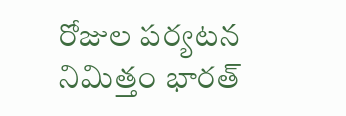రోజుల పర్యటన నిమిత్తం భారత్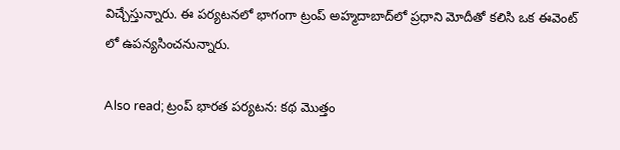విచ్చేస్తున్నారు. ఈ పర్యటనలో భాగంగా ట్రంప్ అహ్మదాబాద్‌లో ప్రధాని మోదీతో కలిసి ఒక ఈవెంట్ లో ఉపన్యసించనున్నారు.

Also read; ట్రంప్ భారత పర్యటన: కథ మొత్తం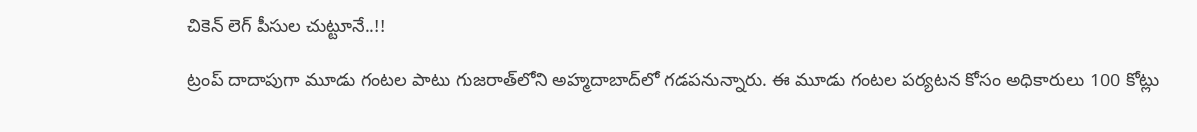చికెన్ లెగ్ పీసుల చుట్టూనే..!!

ట్రంప్ దాదాపుగా మూడు గంటల పాటు గుజరాత్‌లోని అహ్మదాబాద్‌లో గడపనున్నారు. ఈ మూడు గంటల పర్యటన కోసం అధికారులు 100 కోట్లు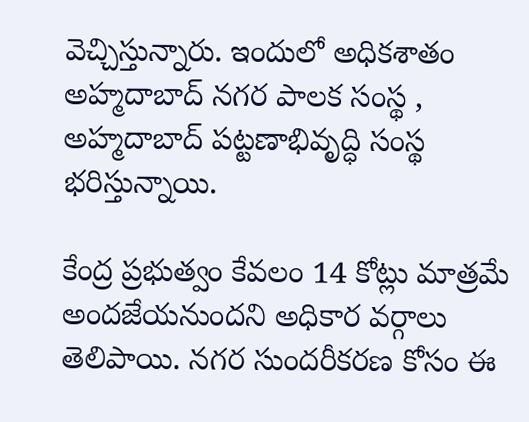వెచ్చిస్తున్నారు. ఇందులో అధికశాతం అహ్మదాబాద్‌ నగర పాలక సంస్థ , అహ్మదాబాద్‌ పట్టణాభివృద్ధి సంస్థ భరిస్తున్నాయి.

కేంద్ర ప్రభుత్వం కేవలం 14 కోట్లు మాత్రమే అందజేయనుందని అధికార వర్గాలు తెలిపాయి. నగర సుందరీకరణ కోసం ఈ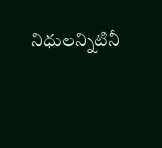నిధులన్నిటినీ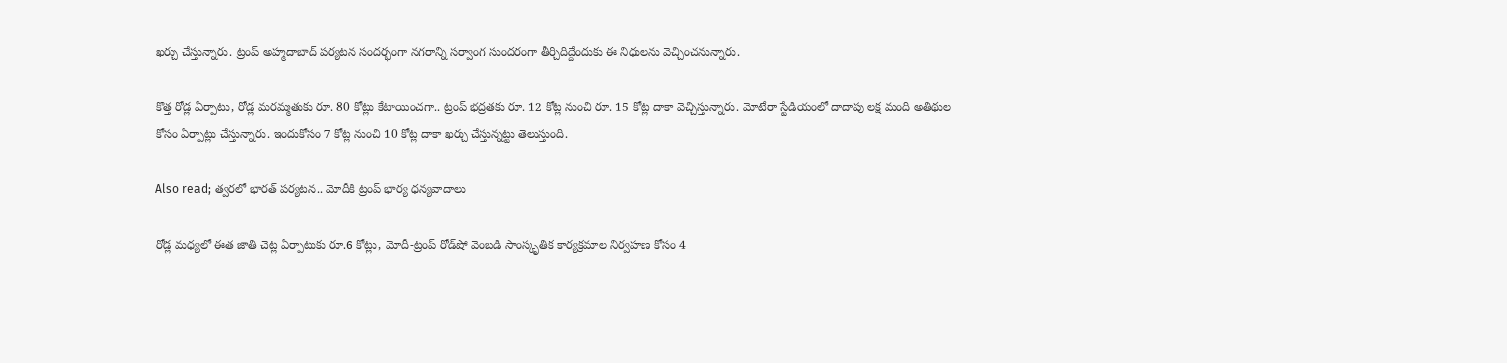ఖర్చు చేస్తున్నారు. ట్రంప్ అహ్మదాబాద్ పర్యటన సందర్భంగా నగరాన్ని సర్వాంగ సుందరంగా తీర్చిదిద్దేందుకు ఈ నిధులను వెచ్చించనున్నారు.

కొత్త రోడ్ల ఏర్పాటు, రోడ్ల మరమ్మతుకు రూ. 80 కోట్లు కేటాయించగా.. ట్రంప్‌ భద్రతకు రూ. 12 కోట్ల నుంచి రూ. 15 కోట్ల దాకా వెచ్చిస్తున్నారు. మోటేరా స్టేడియంలో దాదాపు లక్ష మంది అతిథుల కోసం ఏర్పాట్లు చేస్తున్నారు. ఇందుకోసం 7 కోట్ల నుంచి 10 కోట్ల దాకా ఖర్చు చేస్తున్నట్టు తెలుస్తుంది.

Also read; త్వరలో భారత్ పర్యటన.. మోదీకి ట్రంప్ భార్య ధన్యవాదాలు

రోడ్ల మధ్యలో ఈత జాతి చెట్ల ఏర్పాటుకు రూ.6 కోట్లు, మోదీ-ట్రంప్‌ రోడ్‌షో వెంబడి సాంస్కృతిక కార్యక్రమాల నిర్వహణ కోసం 4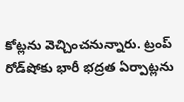కోట్లను వెచ్చించనున్నారు. ట్రంప్‌ రోడ్‌షోకు భారీ భద్రత ఏర్పాట్లను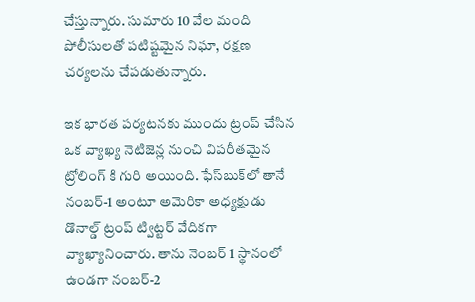చేస్తున్నారు. సుమారు 10 వేల మంది పోలీసులతో పటిష్టమైన నిఘా, రక్షణ చర్యలను చేపడుతున్నారు.

ఇక భారత పర్యటనకు ముందు ట్రంప్ చేసిన ఒక వ్యాఖ్య నెటిజెన్ల నుంచి విపరీతమైన ట్రోలింగ్ కి గురి అయింది. ఫేస్‌బుక్‌లో తానే నంబర్‌-1 అంటూ అమెరికా అధ్యక్షుడు డొనాల్డ్‌ ట్రంప్‌ ట్విట్టర్ వేదికగా వ్యాఖ్యానించారు. తాను నెంబర్ 1 స్థానంలో ఉండగా నంబర్‌-2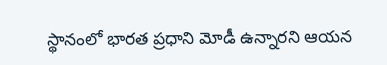స్థానంలో భారత ప్రధాని మోడీ ఉన్నారని ఆయన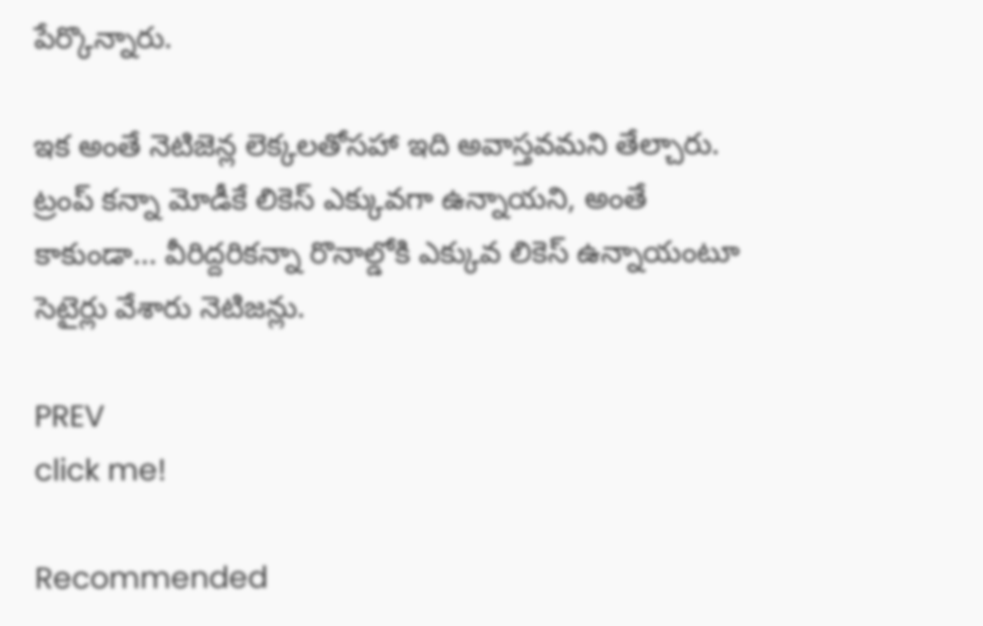పేర్కొన్నారు.

ఇక అంతే నెటిజెన్ల లెక్కలతోసహా ఇది అవాస్తవమని తేల్చారు.  ట్రంప్ కన్నా మోడీకే లికెస్ ఎక్కువగా ఉన్నాయని, అంతే కాకుండా... వీరిద్దరికన్నా రొనాల్డోకి ఎక్కువ లికెస్ ఉన్నాయంటూ సెటైర్లు వేశారు నెటిజన్లు.

PREV
click me!

Recommended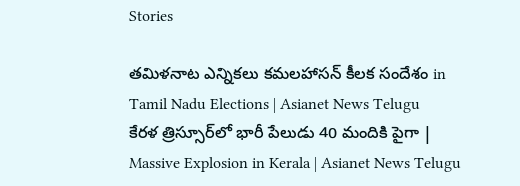Stories

తమిళనాట ఎన్నికలు కమలహాసన్ కీలక సందేశం in Tamil Nadu Elections | Asianet News Telugu
కేరళ త్రిస్సూర్‌లో భారీ పేలుడు 40 మందికి పైగా | Massive Explosion in Kerala | Asianet News Telugu